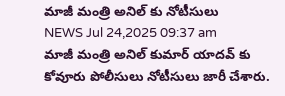మాజీ మంత్రి అనిల్ కు నోటీసులు
NEWS Jul 24,2025 09:37 am
మాజీ మంత్రి అనిల్ కుమార్ యాదవ్ కు కోవూరు పోలీసులు నోటీసులు జారీ చేశారు.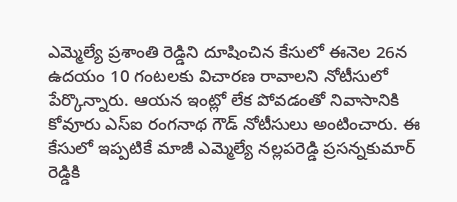ఎమ్మెల్యే ప్రశాంతి రెడ్డిని దూషించిన కేసులో ఈనెల 26న ఉదయం 10 గంటలకు విచారణ రావాలని నోటీసులో పేర్కొన్నారు. ఆయన ఇంట్లో లేక పోవడంతో నివాసానికి కోవూరు ఎస్ఐ రంగనాథ గౌడ్ నోటీసులు అంటించారు. ఈ కేసులో ఇప్పటికే మాజీ ఎమ్మెల్యే నల్లపరెడ్డి ప్రసన్నకుమార్ రెడ్డికి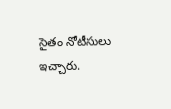సైతం నోటీసులు ఇచ్చారు.